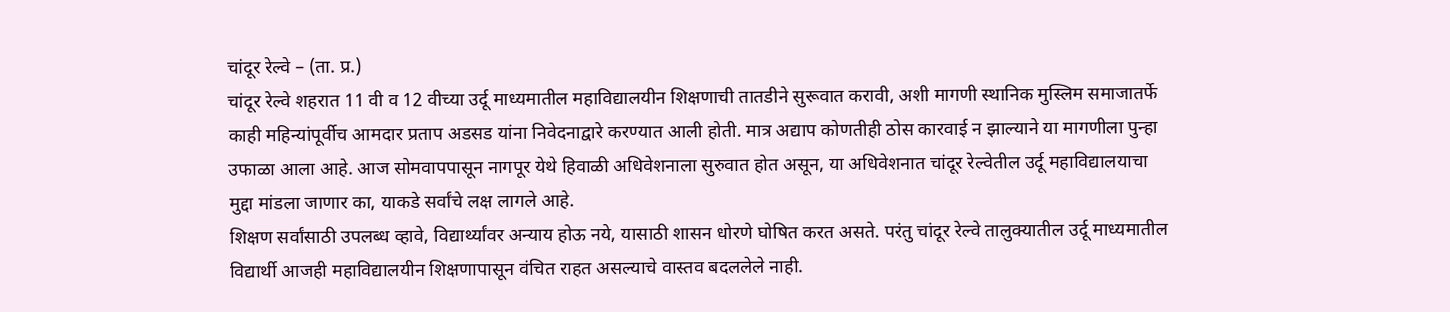चांदूर रेल्वे – (ता. प्र.)
चांदूर रेल्वे शहरात 11 वी व 12 वीच्या उर्दू माध्यमातील महाविद्यालयीन शिक्षणाची तातडीने सुरूवात करावी, अशी मागणी स्थानिक मुस्लिम समाजातर्फे काही महिन्यांपूर्वीच आमदार प्रताप अडसड यांना निवेदनाद्वारे करण्यात आली होती. मात्र अद्याप कोणतीही ठोस कारवाई न झाल्याने या मागणीला पुन्हा उफाळा आला आहे. आज सोमवापपासून नागपूर येथे हिवाळी अधिवेशनाला सुरुवात होत असून, या अधिवेशनात चांदूर रेल्वेतील उर्दू महाविद्यालयाचा मुद्दा मांडला जाणार का, याकडे सर्वांचे लक्ष लागले आहे.
शिक्षण सर्वांसाठी उपलब्ध व्हावे, विद्यार्थ्यांवर अन्याय होऊ नये, यासाठी शासन धोरणे घोषित करत असते. परंतु चांदूर रेल्वे तालुक्यातील उर्दू माध्यमातील विद्यार्थी आजही महाविद्यालयीन शिक्षणापासून वंचित राहत असल्याचे वास्तव बदललेले नाही.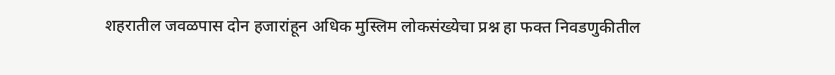शहरातील जवळपास दोन हजारांहून अधिक मुस्लिम लोकसंख्येचा प्रश्न हा फक्त निवडणुकीतील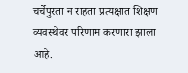चर्चेपुरता न राहता प्रत्यक्षात शिक्षण व्यवस्थेवर परिणाम करणारा झाला आहे.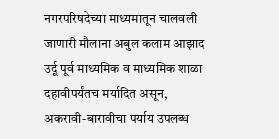नगरपरिषदेच्या माध्यमातून चालवली जाणारी मौलाना अबुल कलाम आझाद उर्दू पूर्व माध्यमिक व माध्यमिक शाळा दहावीपर्यंतच मर्यादित असून, अकरावी-बारावीचा पर्याय उपलब्ध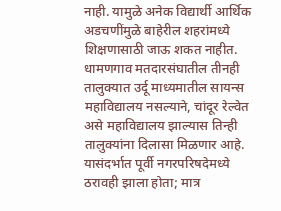नाही. यामुळे अनेक विद्यार्थी आर्थिक अडचणींमुळे बाहेरील शहरांमध्ये शिक्षणासाठी जाऊ शकत नाहीत. धामणगाव मतदारसंघातील तीनही तालुक्यात उर्दू माध्यमातील सायन्स महाविद्यालय नसल्याने, चांदूर रेल्वेत असे महाविद्यालय झाल्यास तिन्ही तालुक्यांना दिलासा मिळणार आहे. यासंदर्भात पूर्वी नगरपरिषदेमध्ये ठरावही झाला होता; मात्र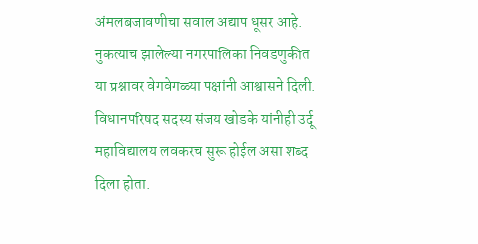अंमलबजावणीचा सवाल अद्याप धूसर आहे. नुकत्याच झालेल्या नगरपालिका निवडणुकीत या प्रश्नावर वेगवेगळ्या पक्षांनी आश्वासने दिली. विधानपरिषद सदस्य संजय खोडके यांनीही उर्दू महाविद्यालय लवकरच सुरू होईल असा शब्द दिला होता.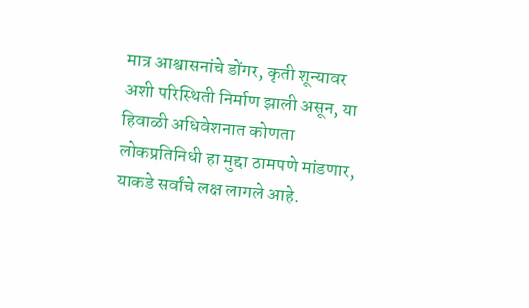मात्र आश्वासनांचे डोंगर, कृती शून्यावर अशी परिस्थिती निर्माण झाली असून, या हिवाळी अधिवेशनात कोणता लोकप्रतिनिधी हा मुद्दा ठामपणे मांडणार, याकडे सर्वांचे लक्ष लागले आहे.